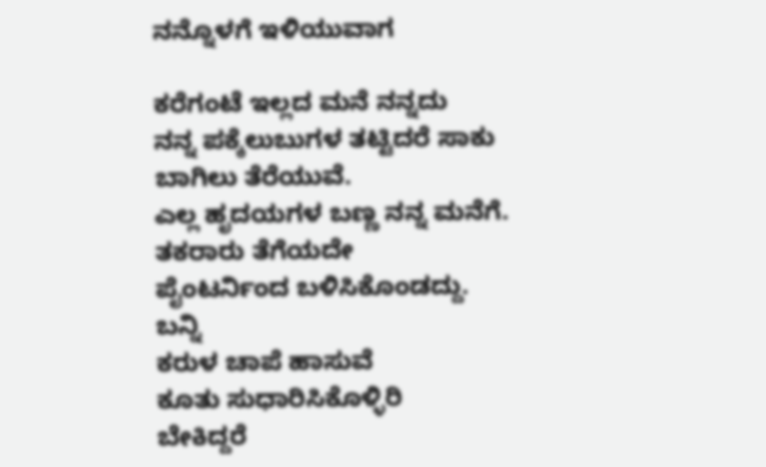ನನ್ನೊಳಗೆ ಇಳಿಯುವಾಗ

ಕರೆಗಂಟೆ ಇಲ್ಲದ ಮನೆ ನನ್ನದು
ನನ್ನ ಪಕ್ಕೆಲುಬುಗಳ ತಟ್ಟಿದರೆ ಸಾಕು
ಬಾಗಿಲು ತೆರೆಯುವೆ.
ಎಲ್ಲ ಹೃದಯಗಳ ಬಣ್ಣ ನನ್ನ ಮನೆಗೆ.
ತಕರಾರು ತೆಗೆಯದೇ
ಪೈಂಟರ್ನಿಂದ ಬಳಿಸಿಕೊಂಡದ್ದು.
ಬನ್ನಿ
ಕರುಳ ಚಾಪೆ ಹಾಸುವೆ
ಕೂತು ಸುಧಾರಿಸಿಕೊಳ್ಳಿರಿ
ಬೇಕಿದ್ದರೆ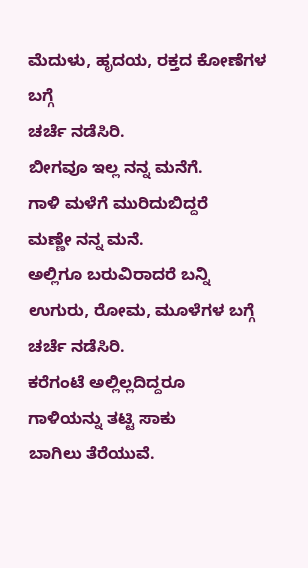ಮೆದುಳು, ಹೃದಯ, ರಕ್ತದ ಕೋಣೆಗಳ ಬಗ್ಗೆ
ಚರ್ಚೆ ನಡೆಸಿರಿ.
ಬೀಗವೂ ಇಲ್ಲ ನನ್ನ ಮನೆಗೆ.
ಗಾಳಿ ಮಳೆಗೆ ಮುರಿದುಬಿದ್ದರೆ
ಮಣ್ಣೇ ನನ್ನ ಮನೆ.
ಅಲ್ಲಿಗೂ ಬರುವಿರಾದರೆ ಬನ್ನಿ
ಉಗುರು, ರೋಮ, ಮೂಳೆಗಳ ಬಗ್ಗೆ
ಚರ್ಚೆ ನಡೆಸಿರಿ.
ಕರೆಗಂಟೆ ಅಲ್ಲಿಲ್ಲದಿದ್ದರೂ
ಗಾಳಿಯನ್ನು ತಟ್ಟಿ ಸಾಕು
ಬಾಗಿಲು ತೆರೆಯುವೆ.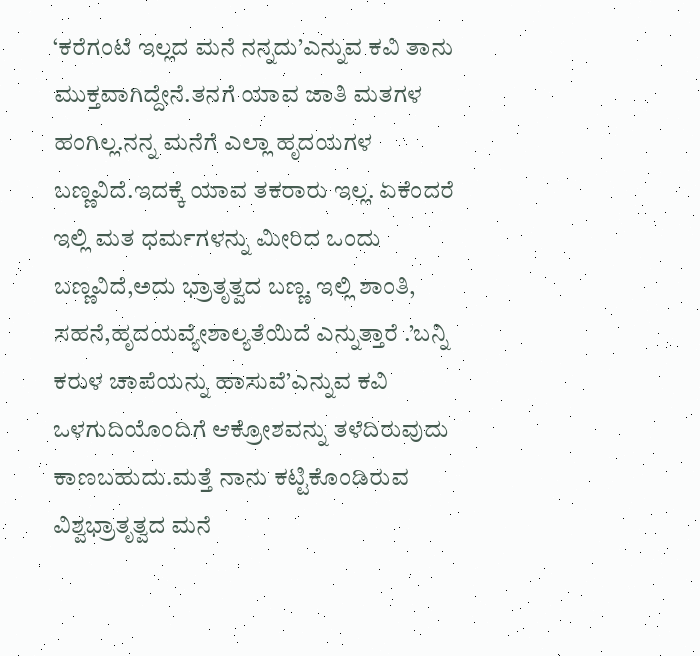‘ಕರೆಗಂಟೆ ಇಲ್ಲದ ಮನೆ ನನ್ನದು’ಎನ್ನುವ ಕವಿ ತಾನು ಮುಕ್ತವಾಗಿದ್ದೇನೆ.ತನಗೆ ಯಾವ ಜಾತಿ ಮತಗಳ ಹಂಗಿಲ್ಲ.ನನ್ನ ಮನೆಗೆ ಎಲ್ಲಾ ಹೃದಯಗಳ ಬಣ್ಣವಿದೆ.ಇದಕ್ಕೆ ಯಾವ ತಕರಾರು ಇಲ್ಲ. ಏಕೆಂದರೆ ಇಲ್ಲಿ ಮತ ಧರ್ಮಗಳನ್ನು ಮೀರಿದ ಒಂದು ಬಣ್ಣವಿದೆ,ಅದು ಭ್ರಾತೃತ್ವದ ಬಣ್ಣ. ಇಲ್ಲಿ ಶಾಂತಿ, ಸಹನೆ,ಹೃದಯವ್ಯೇಶಾಲ್ಯತೆಯಿದೆ ಎನ್ನುತ್ತಾರೆ .’ಬನ್ನಿ ಕರುಳ ಚಾಪೆಯನ್ನು ಹಾಸುವೆ’ಎನ್ನುವ ಕವಿ ಒಳಗುದಿಯೊಂದಿಗೆ ಆಕ್ರೋಶವನ್ನು ತಳೆದಿರುವುದು ಕಾಣಬಹುದು.ಮತ್ತೆ ನಾನು ಕಟ್ಟಿಕೊಂಡಿರುವ ವಿಶ್ವಭ್ರಾತೃತ್ವದ ಮನೆ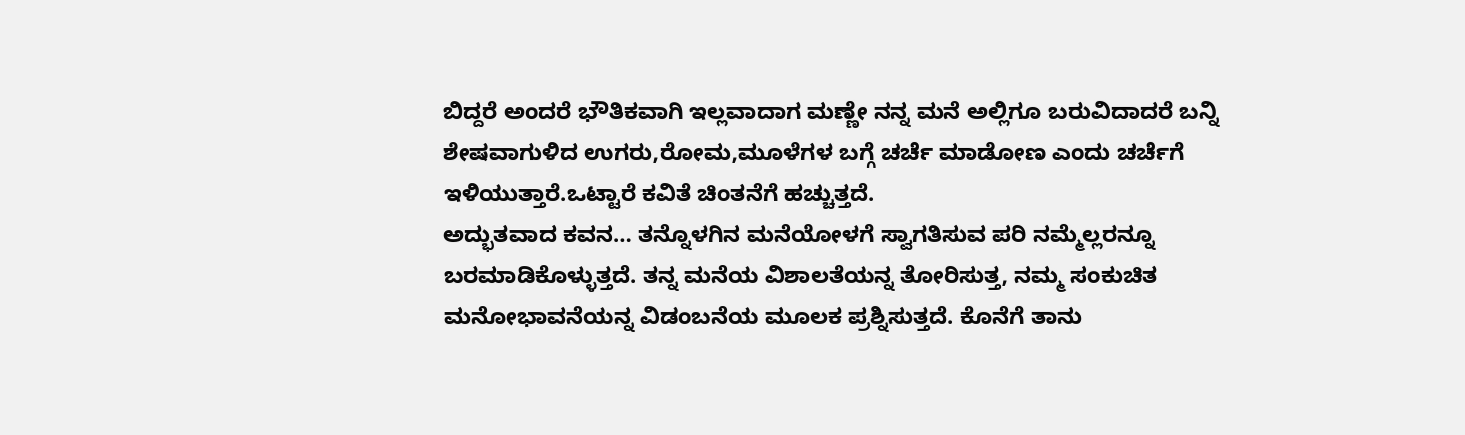ಬಿದ್ದರೆ ಅಂದರೆ ಭೌತಿಕವಾಗಿ ಇಲ್ಲವಾದಾಗ ಮಣ್ಣೇ ನನ್ನ ಮನೆ ಅಲ್ಲಿಗೂ ಬರುವಿದಾದರೆ ಬನ್ನಿ ಶೇಷವಾಗುಳಿದ ಉಗರು,ರೋಮ,ಮೂಳೆಗಳ ಬಗ್ಗೆ ಚರ್ಚೆ ಮಾಡೋಣ ಎಂದು ಚರ್ಚೆಗೆ ಇಳಿಯುತ್ತಾರೆ.ಒಟ್ಟಾರೆ ಕವಿತೆ ಚಿಂತನೆಗೆ ಹಚ್ಚುತ್ತದೆ.
ಅದ್ಭುತವಾದ ಕವನ… ತನ್ನೊಳಗಿನ ಮನೆಯೋಳಗೆ ಸ್ವಾಗತಿಸುವ ಪರಿ ನಮ್ಮೆಲ್ಲರನ್ನೂ ಬರಮಾಡಿಕೊಳ್ಳುತ್ತದೆ. ತನ್ನ ಮನೆಯ ವಿಶಾಲತೆಯನ್ನ ತೋರಿಸುತ್ತ, ನಮ್ಮ ಸಂಕುಚಿತ ಮನೋಭಾವನೆಯನ್ನ ವಿಡಂಬನೆಯ ಮೂಲಕ ಪ್ರಶ್ನಿಸುತ್ತದೆ. ಕೊನೆಗೆ ತಾನು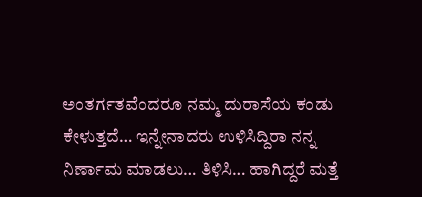ಅಂತರ್ಗತವೆಂದರೂ ನಮ್ಮ ದುರಾಸೆಯ ಕಂಡು ಕೇಳುತ್ತದೆ… ಇನ್ನೇನಾದರು ಉಳಿಸಿದ್ದಿರಾ ನನ್ನ ನಿರ್ಣಾಮ ಮಾಡಲು… ತಿಳಿಸಿ… ಹಾಗಿದ್ದರೆ ಮತ್ತೆ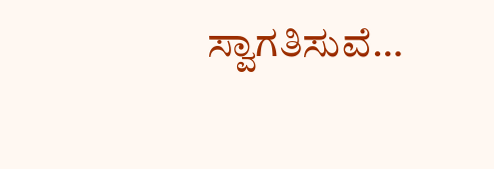ಸ್ವಾಗತಿಸುವೆ…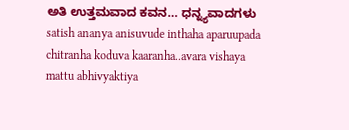ಅತಿ ಉತ್ತಮವಾದ ಕವನ… ಧನ್ನ್ಯವಾದಗಳು
satish ananya anisuvude inthaha aparuupada chitranha koduva kaaranha..avara vishaya mattu abhivyaktiya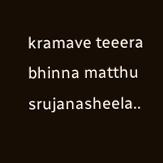kramave teeera bhinna matthu srujanasheela..